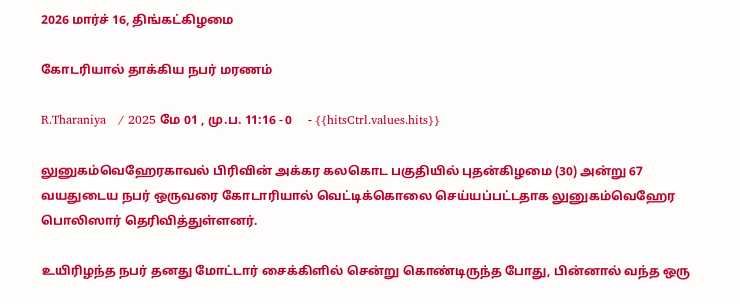2026 மார்ச் 16, திங்கட்கிழமை

கோடரியால் தாக்கிய நபர் மரணம்

R.Tharaniya   / 2025 மே 01 , மு.ப. 11:16 - 0     - {{hitsCtrl.values.hits}}

லுனுகம்வெஹேரகாவல் பிரிவின் அக்கர கலகொட பகுதியில் புதன்கிழமை (30) அன்று 67 வயதுடைய நபர் ஒருவரை கோடாரியால் வெட்டிக்கொலை செய்யப்பட்டதாக லுனுகம்வெஹேர பொலிஸார் தெரிவித்துள்ளனர்.

உயிரிழந்த நபர் தனது மோட்டார் சைக்கிளில் சென்று கொண்டிருந்த போது, பின்னால் வந்த ஒரு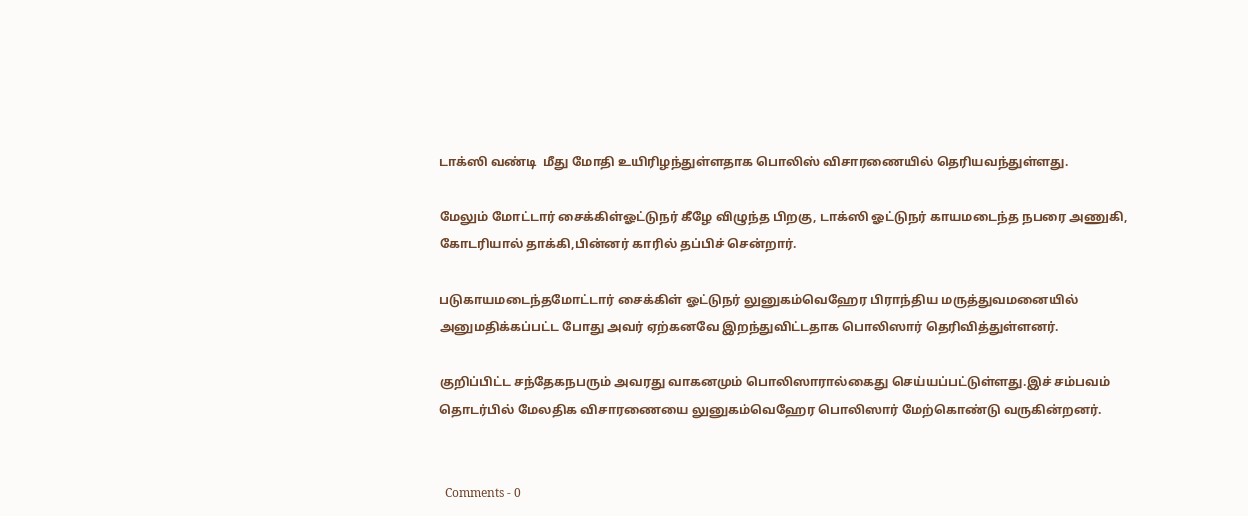டாக்ஸி வண்டி  மீது மோதி உயிரிழந்துள்ளதாக பொலிஸ் விசாரணையில் தெரியவந்துள்ளது.

மேலும் மோட்டார் சைக்கிள்ஓட்டுநர் கீழே விழுந்த பிறகு, டாக்ஸி ஓட்டுநர் காயமடைந்த நபரை அணுகி, கோடரியால் தாக்கி,பின்னர் காரில் தப்பிச் சென்றார்.

படுகாயமடைந்தமோட்டார் சைக்கிள் ஓட்டுநர் லுனுகம்வெஹேர பிராந்திய மருத்துவமனையில் அனுமதிக்கப்பட்ட போது அவர் ஏற்கனவே இறந்துவிட்டதாக பொலிஸார் தெரிவித்துள்ளனர்.

குறிப்பிட்ட சந்தேகநபரும் அவரது வாகனமும் பொலிஸாரால்கைது செய்யப்பட்டுள்ளது.இச் சம்பவம் தொடர்பில் மேலதிக விசாரணையை லுனுகம்வெஹேர பொலிஸார் மேற்கொண்டு வருகின்றனர்.


  Comments - 0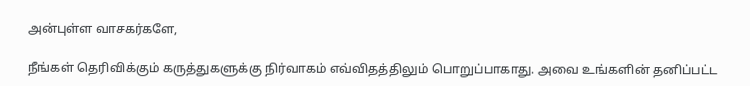அன்புள்ள வாசகர்களே,

நீங்கள் தெரிவிக்கும் கருத்துகளுக்கு நிர்வாகம் எவ்விதத்திலும் பொறுப்பாகாது. அவை உங்களின் தனிப்பட்ட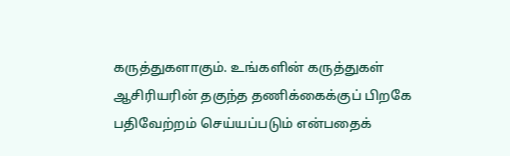கருத்துகளாகும். உங்களின் கருத்துகள் ஆசிரியரின் தகுந்த தணிக்கைக்குப் பிறகே பதிவேற்றம் செய்யப்படும் என்பதைக்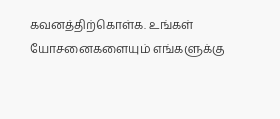கவனத்திற்கொள்க. உங்கள் யோசனைகளையும் எங்களுக்கு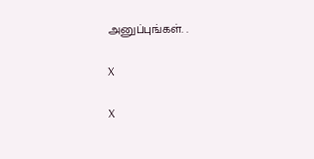அனுப்புங்கள். .

X

X